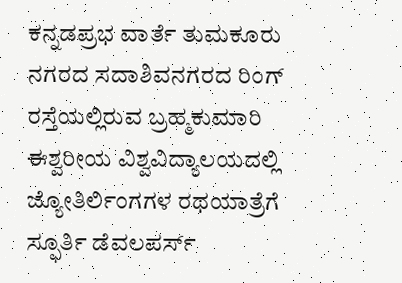ಕನ್ನಡಪ್ರಭ ವಾರ್ತೆ ತುಮಕೂರು
ನಗರದ ಸದಾಶಿವನಗರದ ರಿಂಗ್ ರಸ್ತೆಯಲ್ಲಿರುವ ಬ್ರಹ್ಮಕುಮಾರಿ ಈಶ್ವರೀಯ ವಿಶ್ವವಿದ್ಯಾಲಯದಲ್ಲಿ ಜ್ಯೋತಿರ್ಲಿಂಗಗಳ ರಥಯಾತ್ರೆಗೆ ಸ್ಫೂರ್ತಿ ಡೆವಲಪರ್ಸ್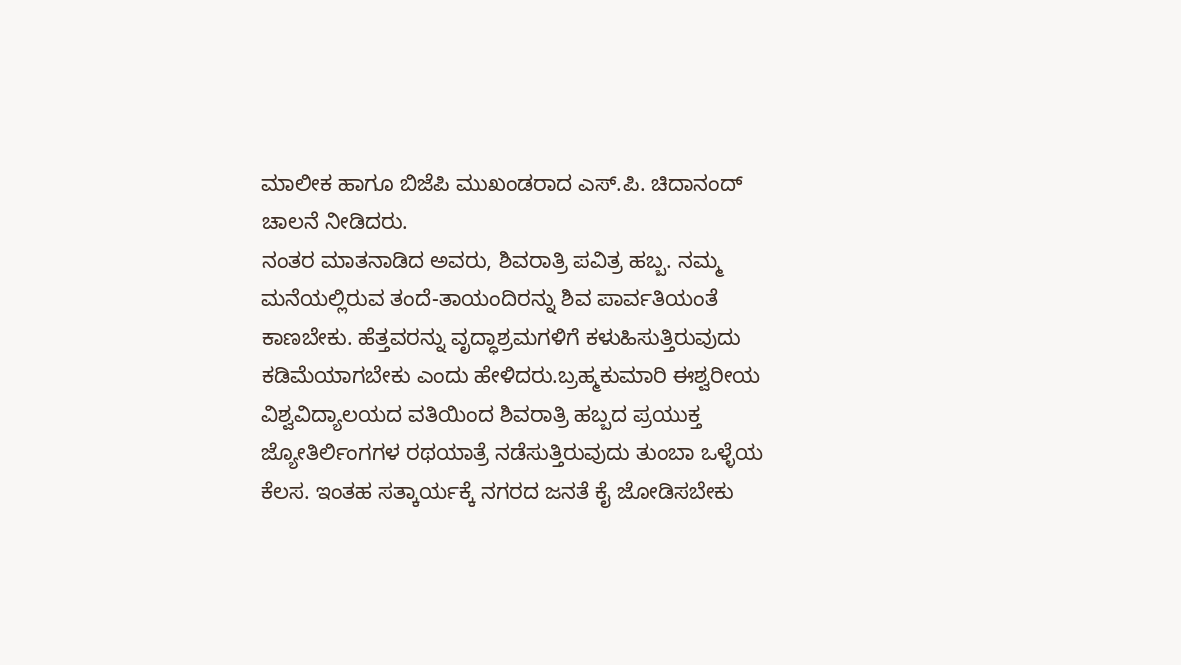ಮಾಲೀಕ ಹಾಗೂ ಬಿಜೆಪಿ ಮುಖಂಡರಾದ ಎಸ್.ಪಿ. ಚಿದಾನಂದ್ ಚಾಲನೆ ನೀಡಿದರು.
ನಂತರ ಮಾತನಾಡಿದ ಅವರು, ಶಿವರಾತ್ರಿ ಪವಿತ್ರ ಹಬ್ಬ. ನಮ್ಮ ಮನೆಯಲ್ಲಿರುವ ತಂದೆ-ತಾಯಂದಿರನ್ನು ಶಿವ ಪಾರ್ವತಿಯಂತೆ ಕಾಣಬೇಕು. ಹೆತ್ತವರನ್ನು ವೃದ್ಧಾಶ್ರಮಗಳಿಗೆ ಕಳುಹಿಸುತ್ತಿರುವುದು ಕಡಿಮೆಯಾಗಬೇಕು ಎಂದು ಹೇಳಿದರು.ಬ್ರಹ್ಮಕುಮಾರಿ ಈಶ್ವರೀಯ ವಿಶ್ವವಿದ್ಯಾಲಯದ ವತಿಯಿಂದ ಶಿವರಾತ್ರಿ ಹಬ್ಬದ ಪ್ರಯುಕ್ತ ಜ್ಯೋತಿರ್ಲಿಂಗಗಳ ರಥಯಾತ್ರೆ ನಡೆಸುತ್ತಿರುವುದು ತುಂಬಾ ಒಳ್ಳೆಯ ಕೆಲಸ. ಇಂತಹ ಸತ್ಕಾರ್ಯಕ್ಕೆ ನಗರದ ಜನತೆ ಕೈ ಜೋಡಿಸಬೇಕು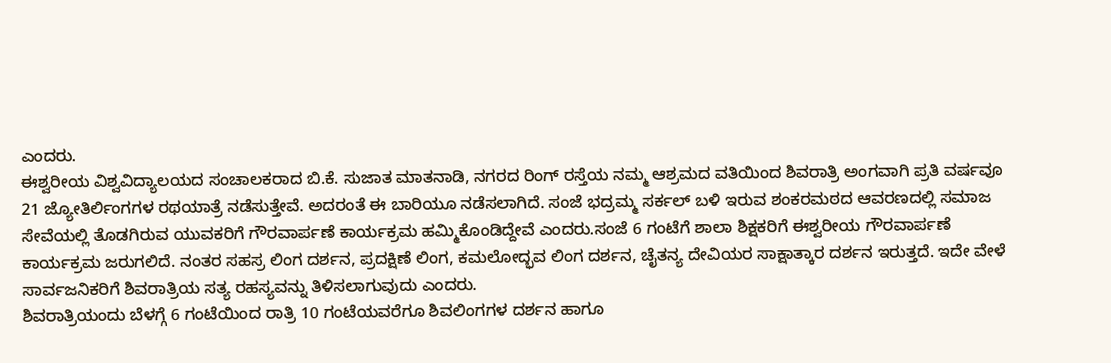ಎಂದರು.
ಈಶ್ವರೀಯ ವಿಶ್ವವಿದ್ಯಾಲಯದ ಸಂಚಾಲಕರಾದ ಬಿ.ಕೆ. ಸುಜಾತ ಮಾತನಾಡಿ, ನಗರದ ರಿಂಗ್ ರಸ್ತೆಯ ನಮ್ಮ ಆಶ್ರಮದ ವತಿಯಿಂದ ಶಿವರಾತ್ರಿ ಅಂಗವಾಗಿ ಪ್ರತಿ ವರ್ಷವೂ 21 ಜ್ಯೋತಿರ್ಲಿಂಗಗಳ ರಥಯಾತ್ರೆ ನಡೆಸುತ್ತೇವೆ. ಅದರಂತೆ ಈ ಬಾರಿಯೂ ನಡೆಸಲಾಗಿದೆ. ಸಂಜೆ ಭದ್ರಮ್ಮ ಸರ್ಕಲ್ ಬಳಿ ಇರುವ ಶಂಕರಮಠದ ಆವರಣದಲ್ಲಿ ಸಮಾಜ ಸೇವೆಯಲ್ಲಿ ತೊಡಗಿರುವ ಯುವಕರಿಗೆ ಗೌರವಾರ್ಪಣೆ ಕಾರ್ಯಕ್ರಮ ಹಮ್ಮಿಕೊಂಡಿದ್ದೇವೆ ಎಂದರು.ಸಂಜೆ 6 ಗಂಟೆಗೆ ಶಾಲಾ ಶಿಕ್ಷಕರಿಗೆ ಈಶ್ವರೀಯ ಗೌರವಾರ್ಪಣೆ ಕಾರ್ಯಕ್ರಮ ಜರುಗಲಿದೆ. ನಂತರ ಸಹಸ್ರ ಲಿಂಗ ದರ್ಶನ, ಪ್ರದಕ್ಷಿಣೆ ಲಿಂಗ, ಕಮಲೋದ್ಭವ ಲಿಂಗ ದರ್ಶನ, ಚೈತನ್ಯ ದೇವಿಯರ ಸಾಕ್ಷಾತ್ಕಾರ ದರ್ಶನ ಇರುತ್ತದೆ. ಇದೇ ವೇಳೆ ಸಾರ್ವಜನಿಕರಿಗೆ ಶಿವರಾತ್ರಿಯ ಸತ್ಯ ರಹಸ್ಯವನ್ನು ತಿಳಿಸಲಾಗುವುದು ಎಂದರು.
ಶಿವರಾತ್ರಿಯಂದು ಬೆಳಗ್ಗೆ 6 ಗಂಟೆಯಿಂದ ರಾತ್ರಿ 10 ಗಂಟೆಯವರೆಗೂ ಶಿವಲಿಂಗಗಳ ದರ್ಶನ ಹಾಗೂ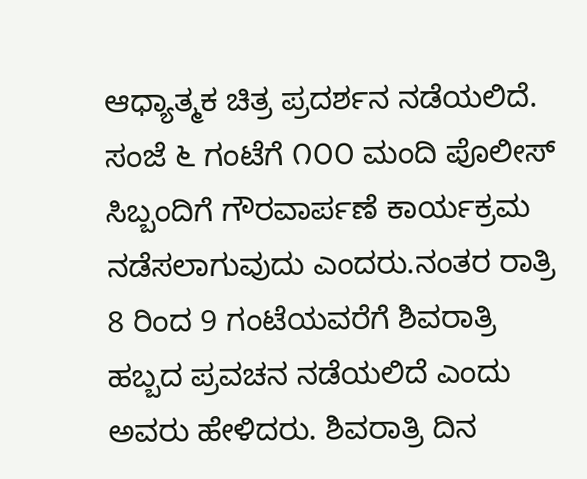ಆಧ್ಯಾತ್ಮಕ ಚಿತ್ರ ಪ್ರದರ್ಶನ ನಡೆಯಲಿದೆ. ಸಂಜೆ ೬ ಗಂಟೆಗೆ ೧೦೦ ಮಂದಿ ಪೊಲೀಸ್ ಸಿಬ್ಬಂದಿಗೆ ಗೌರವಾರ್ಪಣೆ ಕಾರ್ಯಕ್ರಮ ನಡೆಸಲಾಗುವುದು ಎಂದರು.ನಂತರ ರಾತ್ರಿ 8 ರಿಂದ 9 ಗಂಟೆಯವರೆಗೆ ಶಿವರಾತ್ರಿ ಹಬ್ಬದ ಪ್ರವಚನ ನಡೆಯಲಿದೆ ಎಂದು ಅವರು ಹೇಳಿದರು. ಶಿವರಾತ್ರಿ ದಿನ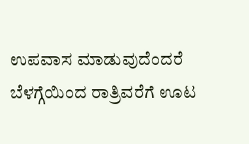ಉಪವಾಸ ಮಾಡುವುದೆಂದರೆ ಬೆಳಗ್ಗೆಯಿಂದ ರಾತ್ರಿವರೆಗೆ ಊಟ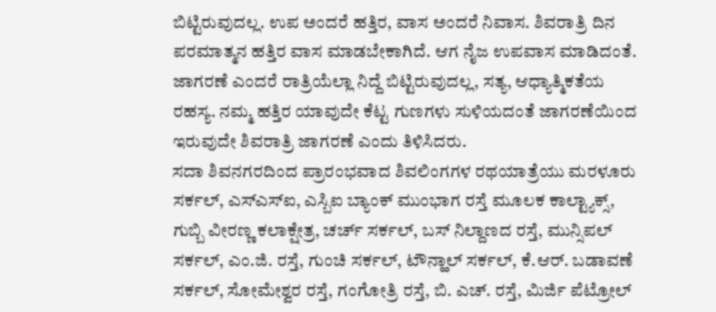ಬಿಟ್ಟಿರುವುದಲ್ಲ. ಉಪ ಅಂದರೆ ಹತ್ತಿರ, ವಾಸ ಅಂದರೆ ನಿವಾಸ. ಶಿವರಾತ್ರಿ ದಿನ ಪರಮಾತ್ಮನ ಹತ್ತಿರ ವಾಸ ಮಾಡಬೇಕಾಗಿದೆ. ಆಗ ನೈಜ ಉಪವಾಸ ಮಾಡಿದಂತೆ. ಜಾಗರಣೆ ಎಂದರೆ ರಾತ್ರಿಯೆಲ್ಲಾ ನಿದ್ದೆ ಬಿಟ್ಟಿರುವುದಲ್ಲ, ಸತ್ಯ, ಆಧ್ಯಾತ್ಮಿಕತೆಯ ರಹಸ್ಯ. ನಮ್ಮ ಹತ್ತಿರ ಯಾವುದೇ ಕೆಟ್ಟ ಗುಣಗಳು ಸುಳಿಯದಂತೆ ಜಾಗರಣೆಯಿಂದ ಇರುವುದೇ ಶಿವರಾತ್ರಿ ಜಾಗರಣೆ ಎಂದು ತಿಳಿಸಿದರು.
ಸದಾ ಶಿವನಗರದಿಂದ ಪ್ರಾರಂಭವಾದ ಶಿವಲಿಂಗಗಳ ರಥಯಾತ್ರೆಯು ಮರಳೂರು ಸರ್ಕಲ್, ಎಸ್ಎಸ್ಐ, ಎಸ್ಬಿಐ ಬ್ಯಾಂಕ್ ಮುಂಭಾಗ ರಸ್ತೆ ಮೂಲಕ ಕಾಲ್ಟ್ಯಾಕ್ಸ್, ಗುಬ್ಬಿ ವೀರಣ್ಣ ಕಲಾಕ್ಷೇತ್ರ, ಚರ್ಚ್ ಸರ್ಕಲ್, ಬಸ್ ನಿಲ್ದಾಣದ ರಸ್ತೆ, ಮುನ್ಸಿಪಲ್ ಸರ್ಕಲ್, ಎಂ.ಜಿ. ರಸ್ತೆ, ಗುಂಚಿ ಸರ್ಕಲ್, ಟೌನ್ಹಾಲ್ ಸರ್ಕಲ್, ಕೆ.ಆರ್. ಬಡಾವಣೆ ಸರ್ಕಲ್, ಸೋಮೇಶ್ವರ ರಸ್ತೆ, ಗಂಗೋತ್ರಿ ರಸ್ತೆ, ಬಿ. ಎಚ್. ರಸ್ತೆ, ಮಿರ್ಜಿ ಪೆಟ್ರೋಲ್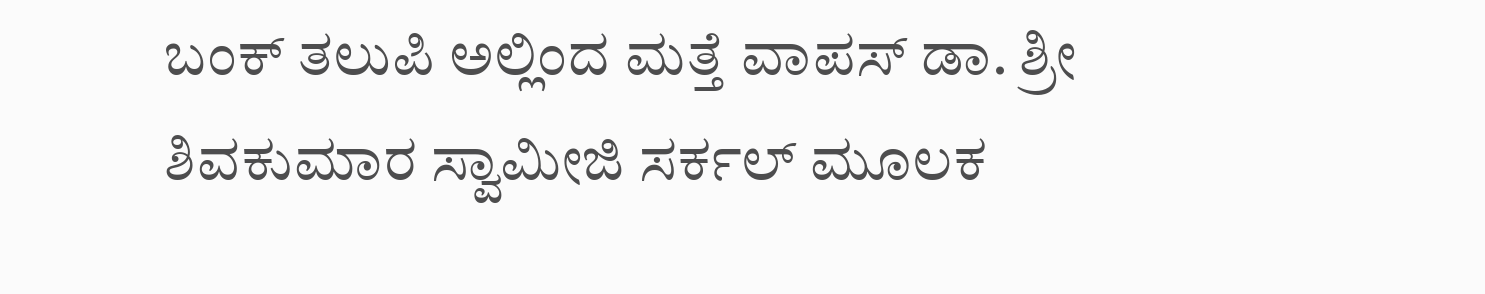ಬಂಕ್ ತಲುಪಿ ಅಲ್ಲಿಂದ ಮತ್ತೆ ವಾಪಸ್ ಡಾ. ಶ್ರೀ ಶಿವಕುಮಾರ ಸ್ವಾಮೀಜಿ ಸರ್ಕಲ್ ಮೂಲಕ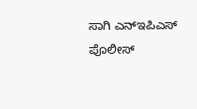ಸಾಗಿ ಎನ್ಇಪಿಎಸ್ ಪೊಲೀಸ್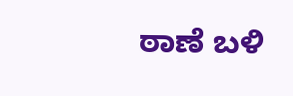ಠಾಣೆ ಬಳಿ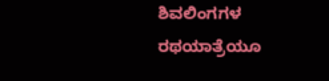ಶಿವಲಿಂಗಗಳ ರಥಯಾತ್ರೆಯೂ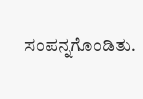ಸಂಪನ್ನಗೊಂಡಿತು.